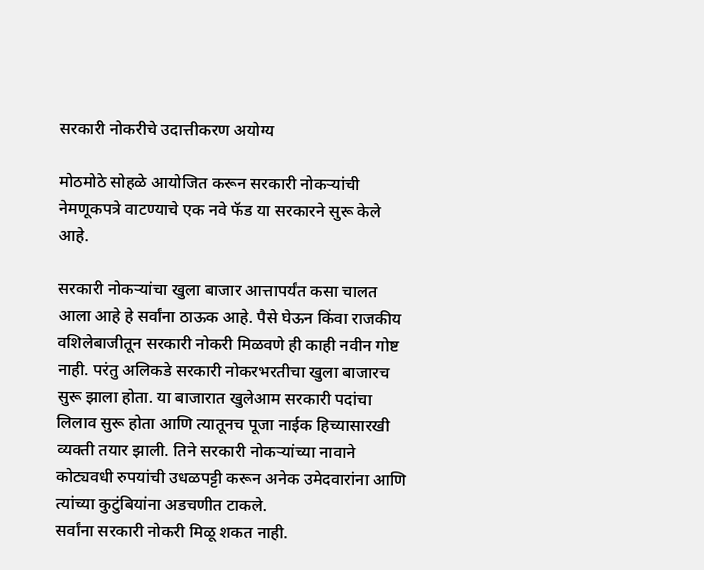सरकारी नोकरीचे उदात्तीकरण अयोग्य

मोठमोठे सोहळे आयोजित करून सरकारी नोकऱ्यांची नेमणूकपत्रे वाटण्याचे एक नवे फॅड या सरकारने सुरू केले आहे.

सरकारी नोकऱ्यांचा खुला बाजार आत्तापर्यंत कसा चालत आला आहे हे सर्वांना ठाऊक आहे. पैसे घेऊन किंवा राजकीय वशिलेबाजीतून सरकारी नोकरी मिळवणे ही काही नवीन गोष्ट नाही. परंतु अलिकडे सरकारी नोकरभरतीचा खुला बाजारच सुरू झाला होता. या बाजारात खुलेआम सरकारी पदांचा लिलाव सुरू होता आणि त्यातूनच पूजा नाईक हिच्यासारखी व्यक्ती तयार झाली. तिने सरकारी नोकऱ्यांच्या नावाने कोट्यवधी रुपयांची उधळपट्टी करून अनेक उमेदवारांना आणि त्यांच्या कुटुंबियांना अडचणीत टाकले.
सर्वांना सरकारी नोकरी मिळू शकत नाही.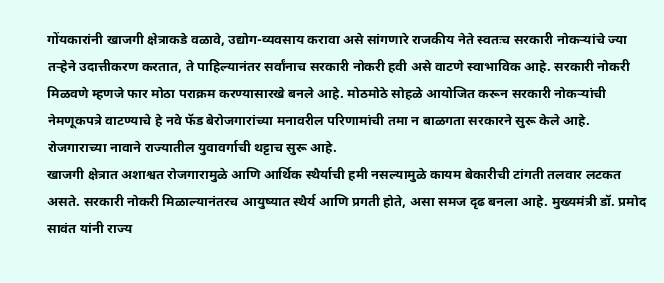गोंयकारांनी खाजगी क्षेत्राकडे वळावे, उद्योग-व्यवसाय करावा असे सांगणारे राजकीय नेते स्वतःच सरकारी नोकऱ्यांचे ज्या तऱ्हेने उदात्तीकरण करतात, ते पाहिल्यानंतर सर्वांनाच सरकारी नोकरी हवी असे वाटणे स्वाभाविक आहे. सरकारी नोकरी मिळवणे म्हणजे फार मोठा पराक्रम करण्यासारखे बनले आहे. मोठमोठे सोहळे आयोजित करून सरकारी नोकऱ्यांची नेमणूकपत्रे वाटण्याचे हे नवे फॅड बेरोजगारांच्या मनावरील परिणामांची तमा न बाळगता सरकारने सुरू केले आहे. रोजगाराच्या नावाने राज्यातील युवावर्गाची थट्टाच सुरू आहे.
खाजगी क्षेत्रात अशाश्वत रोजगारामुळे आणि आर्थिक स्थैर्याची हमी नसल्यामुळे कायम बेकारीची टांगती तलवार लटकत असते. सरकारी नोकरी मिळाल्यानंतरच आयुष्यात स्थैर्य आणि प्रगती होते, असा समज दृढ बनला आहे. मुख्यमंत्री डॉ. प्रमोद सावंत यांनी राज्य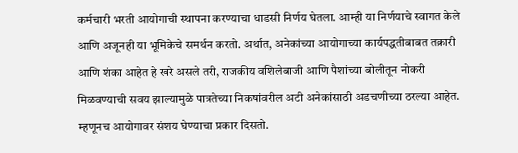कर्मचारी भरती आयोगाची स्थापना करण्याचा धाडसी निर्णय घेतला. आम्ही या निर्णयाचे स्वागत केले आणि अजूनही या भूमिकेचे समर्थन करतो. अर्थात, अनेकांच्या आयोगाच्या कार्यपद्धतीबाबत तक्रारी आणि शंका आहेत हे खरे असले तरी, राजकीय वशिलेबाजी आणि पैशांच्या बोलीतून नोकरी मिळवण्याची सवय झाल्यामुळे पात्रतेच्या निकषांवरील अटी अनेकांसाठी अडचणीच्या ठरल्या आहेत. म्हणूनच आयोगावर संशय घेण्याचा प्रकार दिसतो.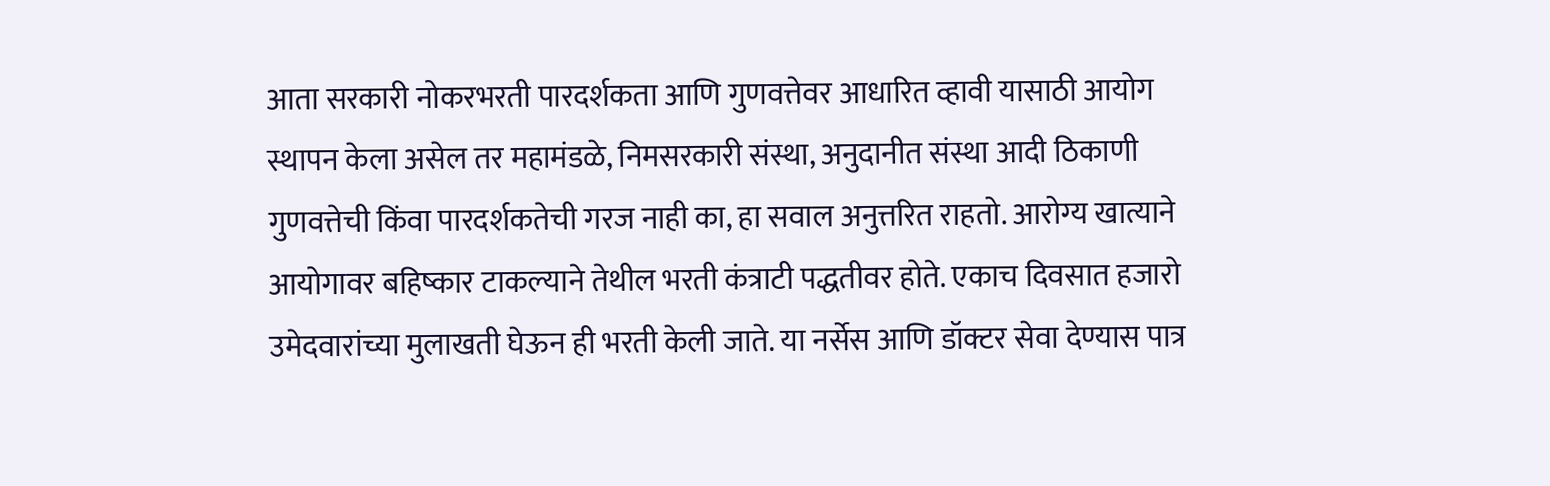आता सरकारी नोकरभरती पारदर्शकता आणि गुणवत्तेवर आधारित व्हावी यासाठी आयोग स्थापन केला असेल तर महामंडळे, निमसरकारी संस्था, अनुदानीत संस्था आदी ठिकाणी गुणवत्तेची किंवा पारदर्शकतेची गरज नाही का, हा सवाल अनुत्तरित राहतो. आरोग्य खात्याने आयोगावर बहिष्कार टाकल्याने तेथील भरती कंत्राटी पद्धतीवर होते. एकाच दिवसात हजारो उमेदवारांच्या मुलाखती घेऊन ही भरती केली जाते. या नर्सेस आणि डॉक्टर सेवा देण्यास पात्र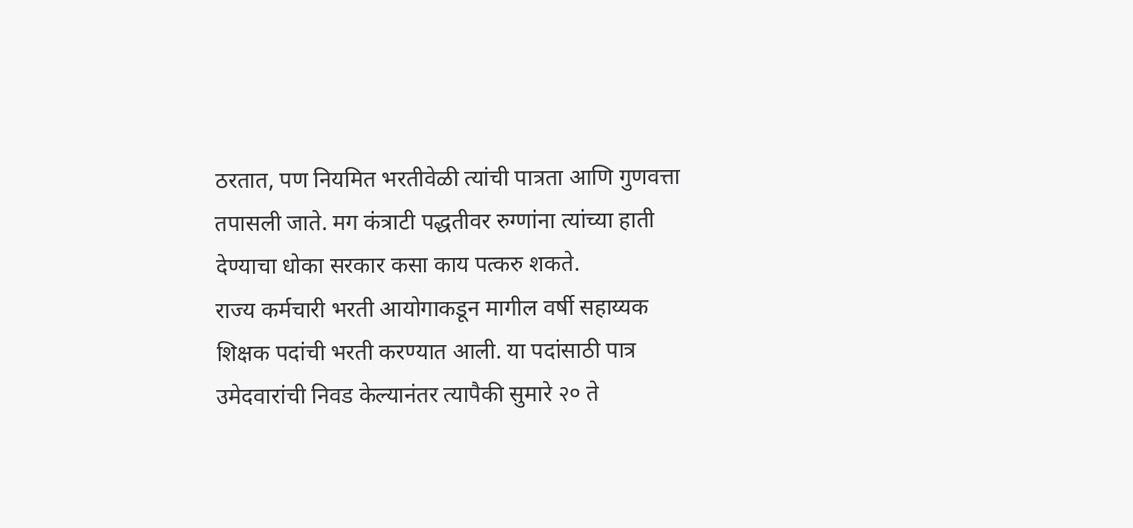ठरतात, पण नियमित भरतीवेळी त्यांची पात्रता आणि गुणवत्ता तपासली जाते. मग कंत्राटी पद्धतीवर रुग्णांना त्यांच्या हाती देण्याचा धोका सरकार कसा काय पत्करु शकते.
राज्य कर्मचारी भरती आयोगाकडून मागील वर्षी सहाय्यक शिक्षक पदांची भरती करण्यात आली. या पदांसाठी पात्र उमेदवारांची निवड केल्यानंतर त्यापैकी सुमारे २० ते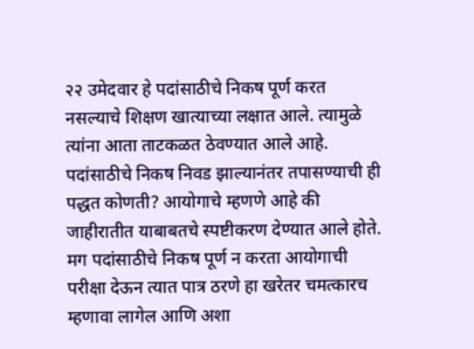२२ उमेदवार हे पदांसाठीचे निकष पूर्ण करत नसल्याचे शिक्षण खात्याच्या लक्षात आले. त्यामुळे त्यांना आता ताटकळत ठेवण्यात आले आहे. पदांसाठीचे निकष निवड झाल्यानंतर तपासण्याची ही पद्धत कोणती? आयोगाचे म्हणणे आहे की जाहीरातीत याबाबतचे स्पष्टीकरण देण्यात आले होते. मग पदांसाठीचे निकष पूर्ण न करता आयोगाची परीक्षा देऊन त्यात पात्र ठरणे हा खरेतर चमत्कारच म्हणावा लागेल आणि अशा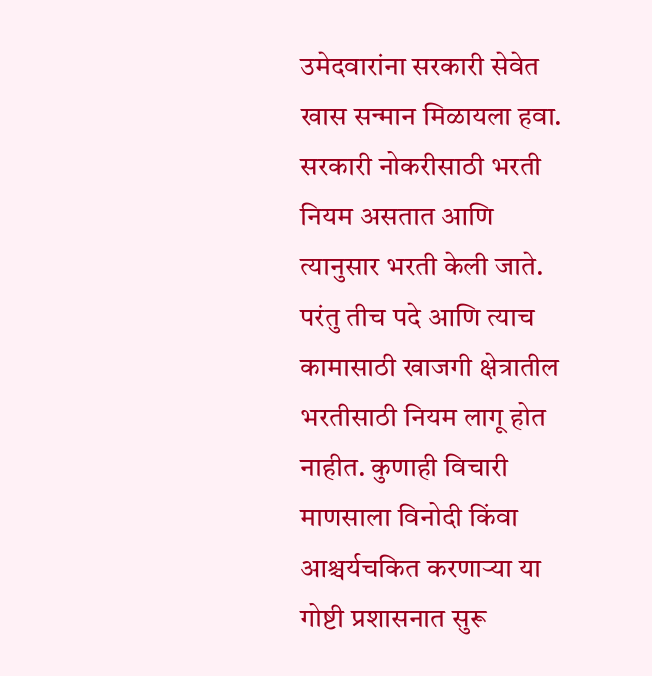उमेदवारांना सरकारी सेवेत खास सन्मान मिळायला हवा.
सरकारी नोकरीसाठी भरती नियम असतात आणि त्यानुसार भरती केली जाते. परंतु तीच पदे आणि त्याच कामासाठी खाजगी क्षेत्रातील भरतीसाठी नियम लागू होत नाहीत. कुणाही विचारी माणसाला विनोदी किंवा आश्चर्यचकित करणाऱ्या या गोष्टी प्रशासनात सुरू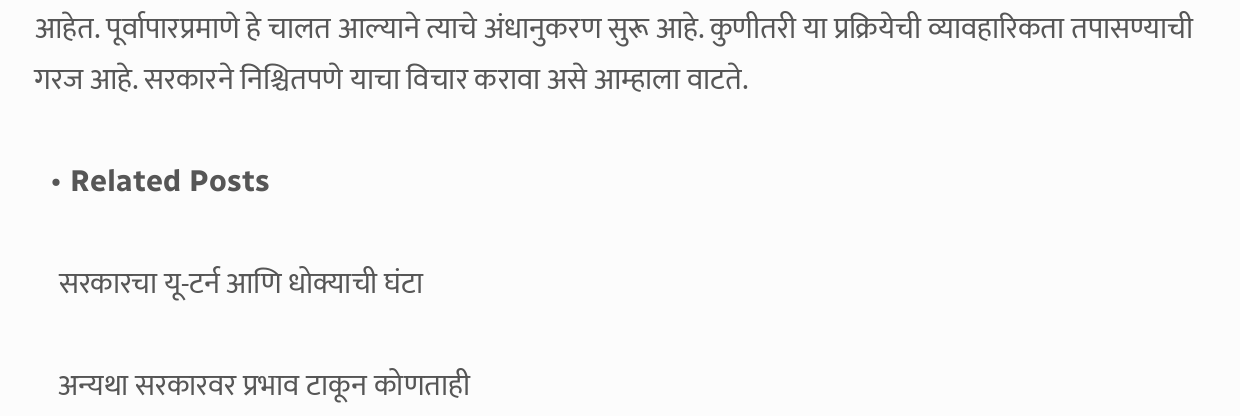आहेत. पूर्वापारप्रमाणे हे चालत आल्याने त्याचे अंधानुकरण सुरू आहे. कुणीतरी या प्रक्रियेची व्यावहारिकता तपासण्याची गरज आहे. सरकारने निश्चितपणे याचा विचार करावा असे आम्हाला वाटते.

  • Related Posts

    सरकारचा यू-टर्न आणि धोक्याची घंटा

    अन्यथा सरकारवर प्रभाव टाकून कोणताही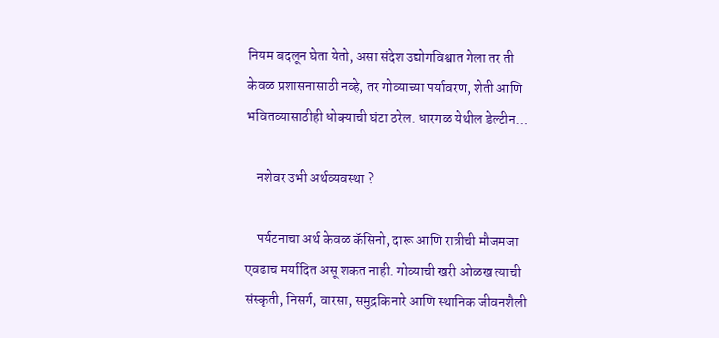नियम बदलून घेता येतो, असा संदेश उद्योगविश्वात गेला तर ती केवळ प्रशासनासाठी नव्हे, तर गोव्याच्या पर्यावरण, शेती आणि भवितव्यासाठीही धोक्याची घंटा ठरेल. धारगळ येथील डेल्टीन…

    नशेवर उभी अर्थव्यवस्था ?

    पर्यटनाचा अर्थ केवळ कॅसिनो, दारू आणि रात्रीची मौजमजा एवढाच मर्यादित असू शकत नाही. गोव्याची खरी ओळख त्याची संस्कृती, निसर्ग, वारसा, समुद्रकिनारे आणि स्थानिक जीवनशैली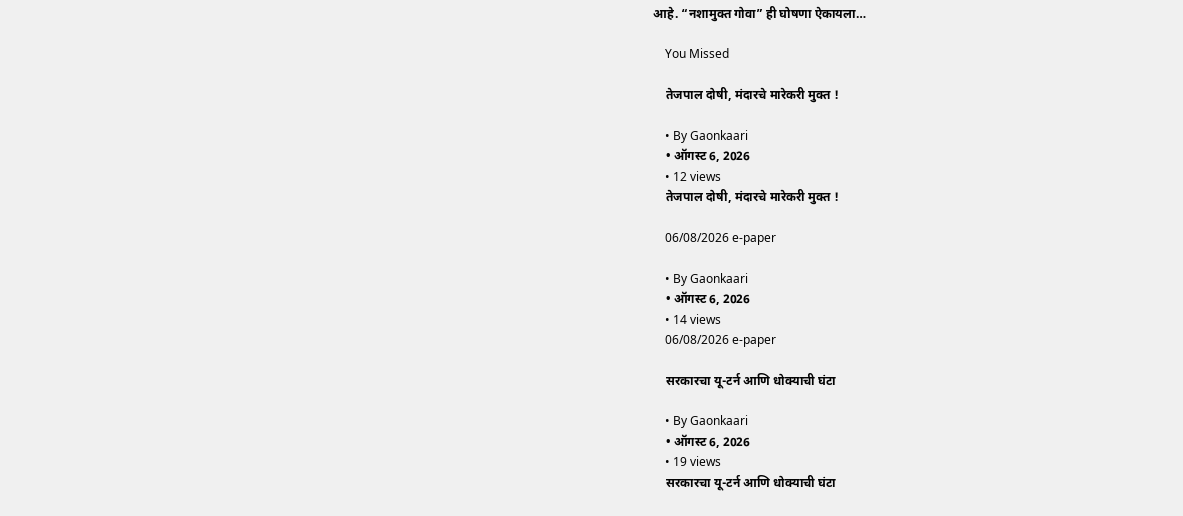आहे. “नशामुक्त गोवा” ही घोषणा ऐकायला…

    You Missed

    तेजपाल दोषी, मंदारचे मारेकरी मुक्त !

    • By Gaonkaari
    • ऑगस्ट 6, 2026
    • 12 views
    तेजपाल दोषी, मंदारचे मारेकरी मुक्त !

    06/08/2026 e-paper

    • By Gaonkaari
    • ऑगस्ट 6, 2026
    • 14 views
    06/08/2026 e-paper

    सरकारचा यू-टर्न आणि धोक्याची घंटा

    • By Gaonkaari
    • ऑगस्ट 6, 2026
    • 19 views
    सरकारचा यू-टर्न आणि धोक्याची घंटा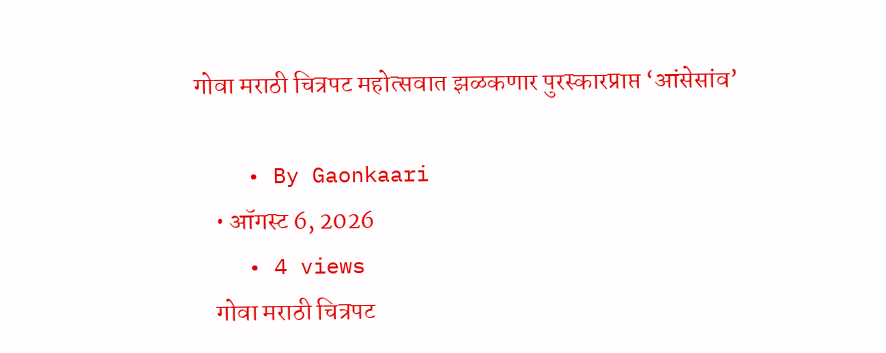गोवा मराठी चित्रपट महोत्सवात झळकणार पुरस्कारप्राप्त ‘आंसेसांव’

    • By Gaonkaari
    • ऑगस्ट 6, 2026
    • 4 views
    गोवा मराठी चित्रपट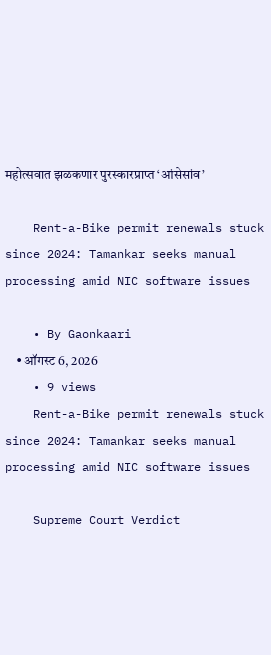महोत्सवात झळकणार पुरस्कारप्राप्त ‘आंसेसांव’

    Rent-a-Bike permit renewals stuck since 2024: Tamankar seeks manual processing amid NIC software issues

    • By Gaonkaari
    • ऑगस्ट 6, 2026
    • 9 views
    Rent-a-Bike permit renewals stuck since 2024: Tamankar seeks manual processing amid NIC software issues

    Supreme Court Verdict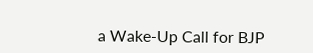a Wake-Up Call for BJP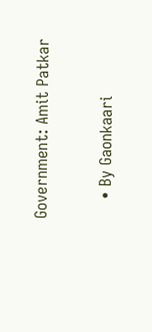Government: Amit Patkar

    • By Gaonkaari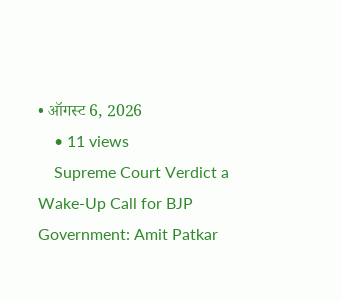• ऑगस्ट 6, 2026
    • 11 views
    Supreme Court Verdict a Wake-Up Call for BJP Government: Amit Patkar